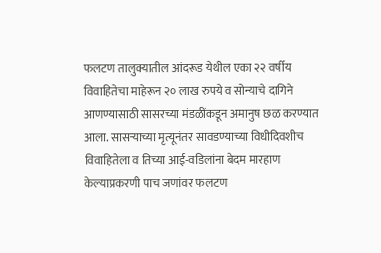फलटण तालुक्यातील आंदरूड येथील एका २२ वर्षीय विवाहितेचा माहेरून २० लाख रुपये व सोन्याचे दागिने आणण्यासाठी सासरच्या मंडळींकडून अमानुष छळ करण्यात आला. सासऱ्याच्या मृत्यूनंतर सावडण्याच्या विधीदिवशीच विवाहितेला व तिच्या आई-वडिलांना बेदम मारहाण केल्याप्रकरणी पाच जणांवर फलटण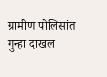ग्रामीण पोलिसांत गुन्हा दाखल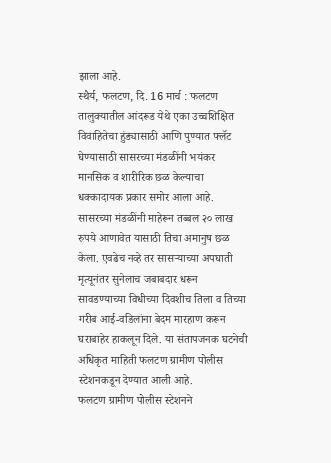झाला आहे.
स्थैर्य, फलटण, दि. 16 मार्च : फलटण तालुक्यातील आंदरूड येथे एका उच्चशिक्षित विवाहितेचा हुंड्यासाठी आणि पुण्यात फ्लॅट घेण्यासाठी सासरच्या मंडळींनी भयंकर मानसिक व शारीरिक छळ केल्याचा धक्कादायक प्रकार समोर आला आहे. सासरच्या मंडळींनी माहेरून तब्बल २० लाख रुपये आणावेत यासाठी तिचा अमानुष छळ केला. एवढेच नव्हे तर सासऱ्याच्या अपघाती मृत्यूनंतर सुनेलाच जबाबदार धरून सावडण्याच्या विधीच्या दिवशीच तिला व तिच्या गरीब आई-वडिलांना बेदम मारहाण करून घराबाहेर हाकलून दिले. या संतापजनक घटनेची अधिकृत माहिती फलटण ग्रामीण पोलीस स्टेशनकडून देण्यात आली आहे.
फलटण ग्रामीण पोलीस स्टेशनने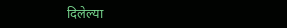दिलेल्या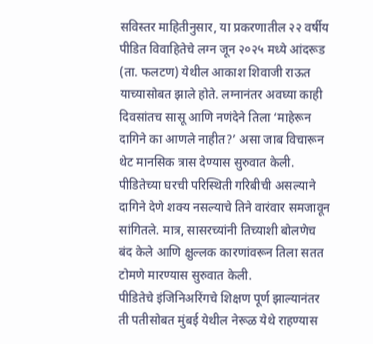सविस्तर माहितीनुसार, या प्रकरणातील २२ वर्षीय पीडित विवाहितेचे लग्न जून २०२५ मध्ये आंदरूड (ता. फलटण) येथील आकाश शिवाजी राऊत याच्यासोबत झाले होते. लग्नानंतर अवघ्या काही दिवसांतच सासू आणि नणंदेने तिला ‘माहेरून दागिने का आणले नाहीत?’ असा जाब विचारून थेट मानसिक त्रास देण्यास सुरुवात केली. पीडितेच्या घरची परिस्थिती गरिबीची असल्याने दागिने देणे शक्य नसल्याचे तिने वारंवार समजावून सांगितले. मात्र, सासरच्यांनी तिच्याशी बोलणेच बंद केले आणि क्षुल्लक कारणांवरून तिला सतत टोमणे मारण्यास सुरुवात केली.
पीडितेचे इंजिनिअरिंगचे शिक्षण पूर्ण झाल्यानंतर ती पतीसोबत मुंबई येथील नेरूळ येथे राहण्यास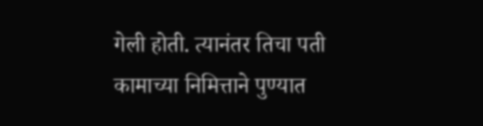गेली होती. त्यानंतर तिचा पती कामाच्या निमित्ताने पुण्यात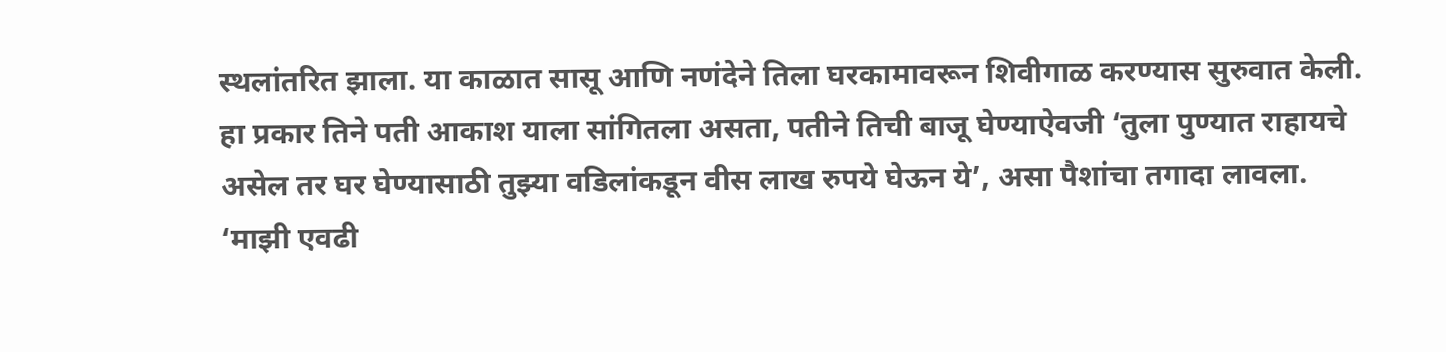स्थलांतरित झाला. या काळात सासू आणि नणंदेने तिला घरकामावरून शिवीगाळ करण्यास सुरुवात केली. हा प्रकार तिने पती आकाश याला सांगितला असता, पतीने तिची बाजू घेण्याऐवजी ‘तुला पुण्यात राहायचे असेल तर घर घेण्यासाठी तुझ्या वडिलांकडून वीस लाख रुपये घेऊन ये’, असा पैशांचा तगादा लावला. ‘माझी एवढी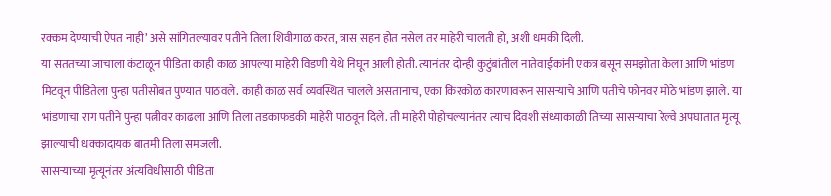रक्कम देण्याची ऐपत नाही’ असे सांगितल्यावर पतीने तिला शिवीगाळ करत, त्रास सहन होत नसेल तर माहेरी चालती हो, अशी धमकी दिली.
या सततच्या जाचाला कंटाळून पीडिता काही काळ आपल्या माहेरी विडणी येथे निघून आली होती. त्यानंतर दोन्ही कुटुंबांतील नातेवाईकांनी एकत्र बसून समझोता केला आणि भांडण मिटवून पीडितेला पुन्हा पतीसोबत पुण्यात पाठवले. काही काळ सर्व व्यवस्थित चालले असतानाच, एका किरकोळ कारणावरून सासऱ्याचे आणि पतीचे फोनवर मोठे भांडण झाले. या भांडणाचा राग पतीने पुन्हा पत्नीवर काढला आणि तिला तडकाफडकी माहेरी पाठवून दिले. ती माहेरी पोहोचल्यानंतर त्याच दिवशी संध्याकाळी तिच्या सासऱ्याचा रेल्वे अपघातात मृत्यू झाल्याची धक्कादायक बातमी तिला समजली.
सासऱ्याच्या मृत्यूनंतर अंत्यविधीसाठी पीडिता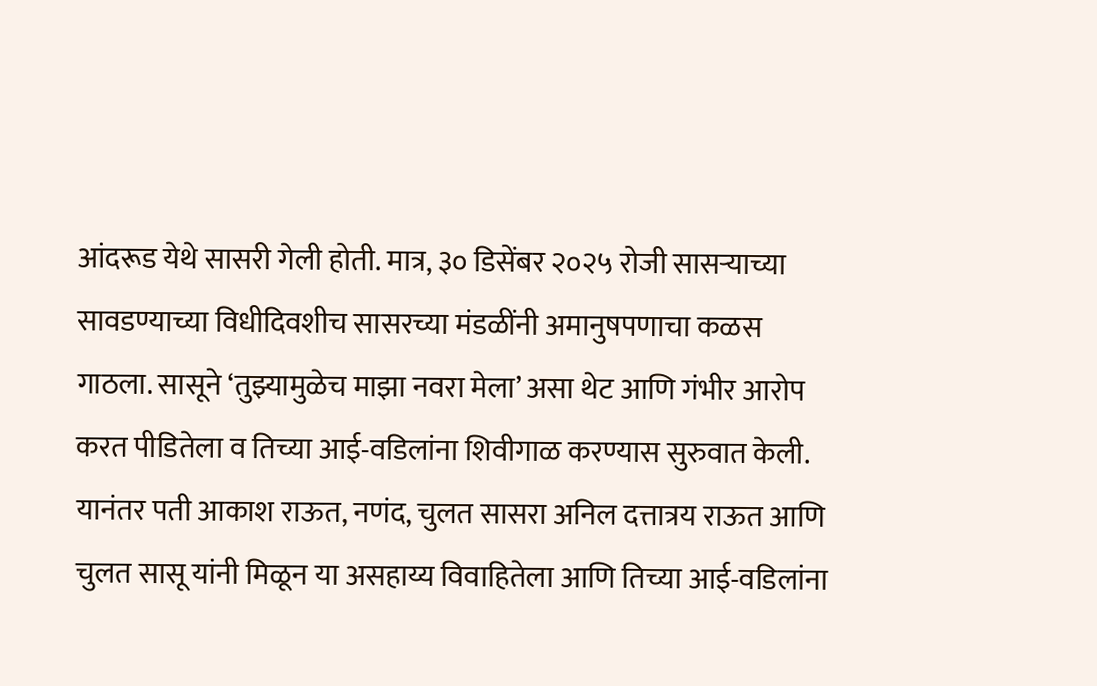आंदरूड येथे सासरी गेली होती. मात्र, ३० डिसेंबर २०२५ रोजी सासऱ्याच्या सावडण्याच्या विधीदिवशीच सासरच्या मंडळींनी अमानुषपणाचा कळस गाठला. सासूने ‘तुझ्यामुळेच माझा नवरा मेला’ असा थेट आणि गंभीर आरोप करत पीडितेला व तिच्या आई-वडिलांना शिवीगाळ करण्यास सुरुवात केली. यानंतर पती आकाश राऊत, नणंद, चुलत सासरा अनिल दत्तात्रय राऊत आणि चुलत सासू यांनी मिळून या असहाय्य विवाहितेला आणि तिच्या आई-वडिलांना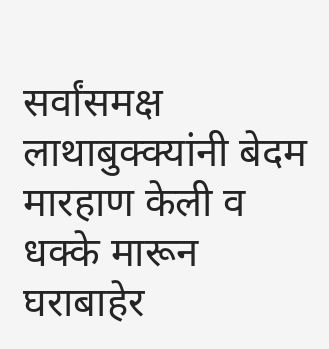सर्वांसमक्ष लाथाबुक्क्यांनी बेदम मारहाण केली व धक्के मारून घराबाहेर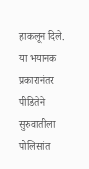हाकलून दिले.
या भयानक प्रकारानंतर पीडितेने सुरुवातीला पोलिसांत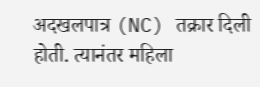अदखलपात्र (NC) तक्रार दिली होती. त्यानंतर महिला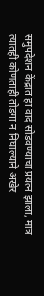समुपदेशन केंद्रात हा वाद सोडवण्याचा प्रयत्न झाला, मात्र त्यातही कोणताही तोडगा न निघाल्याने अखेर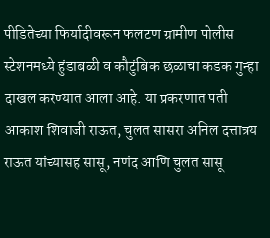पीडितेच्या फिर्यादीवरून फलटण ग्रामीण पोलीस स्टेशनमध्ये हुंडाबळी व कौटुंबिक छळाचा कडक गुन्हा दाखल करण्यात आला आहे. या प्रकरणात पती आकाश शिवाजी राऊत, चुलत सासरा अनिल दत्तात्रय राऊत यांच्यासह सासू, नणंद आणि चुलत सासू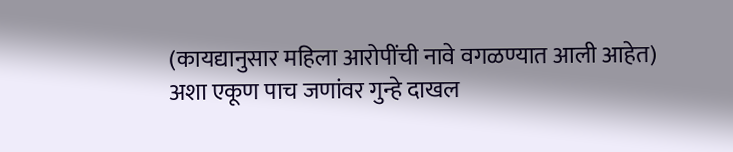(कायद्यानुसार महिला आरोपींची नावे वगळण्यात आली आहेत) अशा एकूण पाच जणांवर गुन्हे दाखल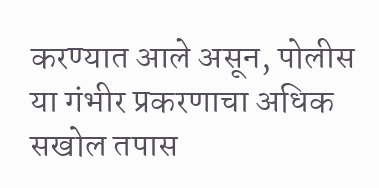करण्यात आले असून, पोलीस या गंभीर प्रकरणाचा अधिक सखोल तपास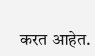करत आहेत.